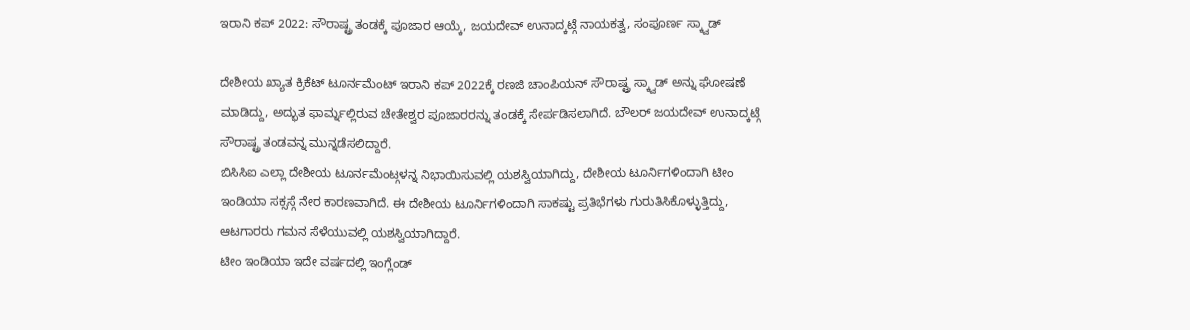ಇರಾನಿ ಕಪ್ 2022: ಸೌರಾಷ್ಟ್ರ ತಂಡಕ್ಕೆ ಪೂಜಾರ ಆಯ್ಕೆ, ಜಯದೇವ್ ಉನಾದ್ಕಟ್ಗೆ ನಾಯಕತ್ವ, ಸಂಪೂರ್ಣ ಸ್ಕ್ವಾಡ್

ದೇಶೀಯ ಖ್ಯಾತ ಕ್ರಿಕೆಟ್ ಟೂರ್ನಮೆಂಟ್ ಇರಾನಿ ಕಪ್ 2022ಕ್ಕೆ ರಣಜಿ ಚಾಂಪಿಯನ್ ಸೌರಾಷ್ಟ್ರ ಸ್ಕ್ವಾಡ್ ಅನ್ನು ಘೋಷಣೆ ಮಾಡಿದ್ದು, ಅದ್ಭುತ ಫಾರ್ಮ್ನಲ್ಲಿರುವ ಚೇತೇಶ್ವರ ಪೂಜಾರರನ್ನು ತಂಡಕ್ಕೆ ಸೇರ್ಪಡಿಸಲಾಗಿದೆ. ಬೌಲರ್ ಜಯದೇವ್ ಉನಾದ್ಕಟ್ಗೆ ಸೌರಾಷ್ಟ್ರ ತಂಡವನ್ನ ಮುನ್ನಡೆಸಲಿದ್ದಾರೆ.
ಬಿಸಿಸಿಐ ಎಲ್ಲಾ ದೇಶೀಯ ಟೂರ್ನಮೆಂಟ್ಗಳನ್ನ ನಿಭಾಯಿಸುವಲ್ಲಿ ಯಶಸ್ವಿಯಾಗಿದ್ದು, ದೇಶೀಯ ಟೂರ್ನಿಗಳಿಂದಾಗಿ ಟೀಂ ಇಂಡಿಯಾ ಸಕ್ಸಸ್ಗೆ ನೇರ ಕಾರಣವಾಗಿದೆ. ಈ ದೇಶೀಯ ಟೂರ್ನಿಗಳಿಂದಾಗಿ ಸಾಕಷ್ಟು ಪ್ರತಿಭೆಗಳು ಗುರುತಿಸಿಕೊಳ್ಳುತ್ತಿದ್ದು, ಆಟಗಾರರು ಗಮನ ಸೆಳೆಯುವಲ್ಲಿ ಯಶಸ್ವಿಯಾಗಿದ್ದಾರೆ.
ಟೀಂ ಇಂಡಿಯಾ ಇದೇ ವರ್ಷದಲ್ಲಿ ಇಂಗ್ಲೆಂಡ್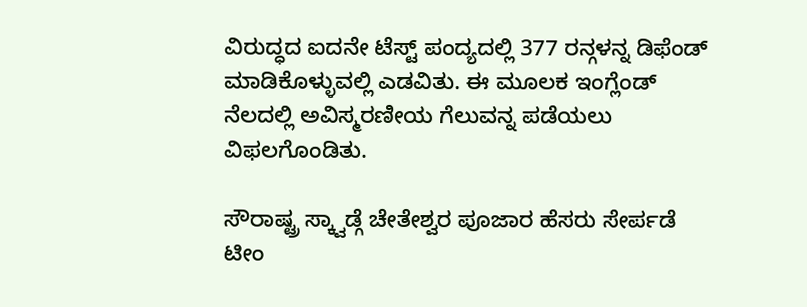ವಿರುದ್ಧದ ಐದನೇ ಟೆಸ್ಟ್ ಪಂದ್ಯದಲ್ಲಿ 377 ರನ್ಗಳನ್ನ ಡಿಫೆಂಡ್ ಮಾಡಿಕೊಳ್ಳುವಲ್ಲಿ ಎಡವಿತು. ಈ ಮೂಲಕ ಇಂಗ್ಲೆಂಡ್ ನೆಲದಲ್ಲಿ ಅವಿಸ್ಮರಣೀಯ ಗೆಲುವನ್ನ ಪಡೆಯಲು ವಿಫಲಗೊಂಡಿತು.

ಸೌರಾಷ್ಟ್ರ ಸ್ಕ್ವಾಡ್ಗೆ ಚೇತೇಶ್ವರ ಪೂಜಾರ ಹೆಸರು ಸೇರ್ಪಡೆ
ಟೀಂ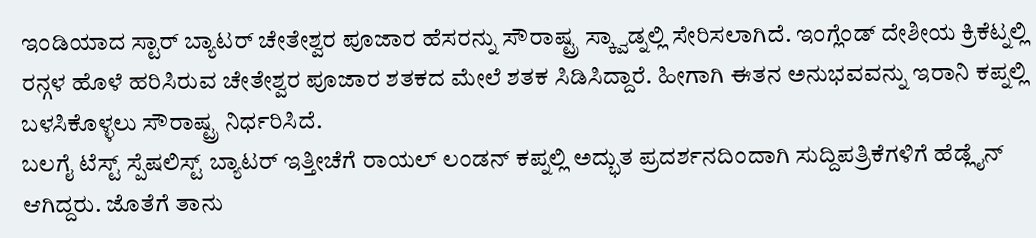ಇಂಡಿಯಾದ ಸ್ಟಾರ್ ಬ್ಯಾಟರ್ ಚೇತೇಶ್ವರ ಪೂಜಾರ ಹೆಸರನ್ನು ಸೌರಾಷ್ಟ್ರ ಸ್ಕ್ವಾಡ್ನಲ್ಲಿ ಸೇರಿಸಲಾಗಿದೆ. ಇಂಗ್ಲೆಂಡ್ ದೇಶೀಯ ಕ್ರಿಕೆಟ್ನಲ್ಲಿ ರನ್ಗಳ ಹೊಳೆ ಹರಿಸಿರುವ ಚೇತೇಶ್ವರ ಪೂಜಾರ ಶತಕದ ಮೇಲೆ ಶತಕ ಸಿಡಿಸಿದ್ದಾರೆ. ಹೀಗಾಗಿ ಈತನ ಅನುಭವವನ್ನು ಇರಾನಿ ಕಪ್ನಲ್ಲಿ ಬಳಸಿಕೊಳ್ಳಲು ಸೌರಾಷ್ಟ್ರ ನಿರ್ಧರಿಸಿದೆ.
ಬಲಗೈ ಟೆಸ್ಟ್ ಸ್ಪೆಷಲಿಸ್ಟ್ ಬ್ಯಾಟರ್ ಇತ್ತೀಚೆಗೆ ರಾಯಲ್ ಲಂಡನ್ ಕಪ್ನಲ್ಲಿ ಅದ್ಭುತ ಪ್ರದರ್ಶನದಿಂದಾಗಿ ಸುದ್ದಿಪತ್ರಿಕೆಗಳಿಗೆ ಹೆಡ್ಲೈನ್ ಆಗಿದ್ದರು. ಜೊತೆಗೆ ತಾನು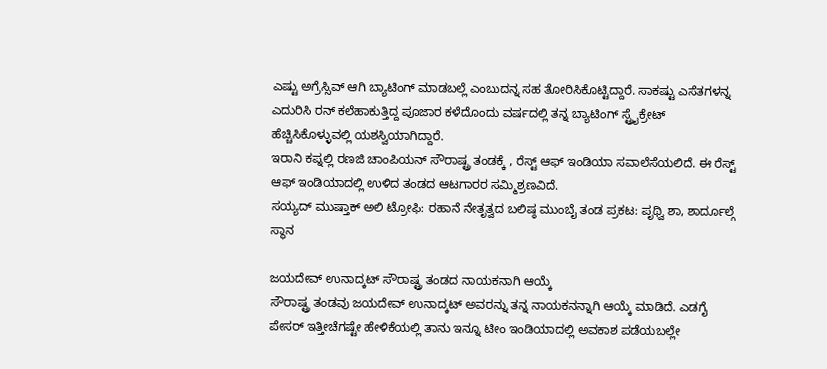ಎಷ್ಟು ಅಗ್ರೆಸ್ಸಿವ್ ಆಗಿ ಬ್ಯಾಟಿಂಗ್ ಮಾಡಬಲ್ಲೆ ಎಂಬುದನ್ನ ಸಹ ತೋರಿಸಿಕೊಟ್ಟಿದ್ದಾರೆ. ಸಾಕಷ್ಟು ಎಸೆತಗಳನ್ನ ಎದುರಿಸಿ ರನ್ ಕಲೆಹಾಕುತ್ತಿದ್ದ ಪೂಜಾರ ಕಳೆದೊಂದು ವರ್ಷದಲ್ಲಿ ತನ್ನ ಬ್ಯಾಟಿಂಗ್ ಸ್ಟ್ರೈಕ್ರೇಟ್ ಹೆಚ್ಚಿಸಿಕೊಳ್ಳುವಲ್ಲಿ ಯಶಸ್ವಿಯಾಗಿದ್ದಾರೆ.
ಇರಾನಿ ಕಪ್ನಲ್ಲಿ ರಣಜಿ ಚಾಂಪಿಯನ್ ಸೌರಾಷ್ಟ್ರ ತಂಡಕ್ಕೆ , ರೆಸ್ಟ್ ಆಫ್ ಇಂಡಿಯಾ ಸವಾಲೆಸೆಯಲಿದೆ. ಈ ರೆಸ್ಟ್ ಆಫ್ ಇಂಡಿಯಾದಲ್ಲಿ ಉಳಿದ ತಂಡದ ಆಟಗಾರರ ಸಮ್ಮಿಶ್ರಣವಿದೆ.
ಸಯ್ಯದ್ ಮುಷ್ತಾಕ್ ಅಲಿ ಟ್ರೋಫಿ: ರಹಾನೆ ನೇತೃತ್ವದ ಬಲಿಷ್ಠ ಮುಂಬೈ ತಂಡ ಪ್ರಕಟ: ಪೃಥ್ವಿ ಶಾ, ಶಾರ್ದೂಲ್ಗೆ ಸ್ಥಾನ

ಜಯದೇವ್ ಉನಾದ್ಕಟ್ ಸೌರಾಷ್ಟ್ರ ತಂಡದ ನಾಯಕನಾಗಿ ಆಯ್ಕೆ
ಸೌರಾಷ್ಟ್ರ ತಂಡವು ಜಯದೇವ್ ಉನಾದ್ಕಟ್ ಅವರನ್ನು ತನ್ನ ನಾಯಕನನ್ನಾಗಿ ಆಯ್ಕೆ ಮಾಡಿದೆ. ಎಡಗೈ ಪೇಸರ್ ಇತ್ತೀಚೆಗಷ್ಟೇ ಹೇಳಿಕೆಯಲ್ಲಿ ತಾನು ಇನ್ನೂ ಟೀಂ ಇಂಡಿಯಾದಲ್ಲಿ ಅವಕಾಶ ಪಡೆಯಬಲ್ಲೇ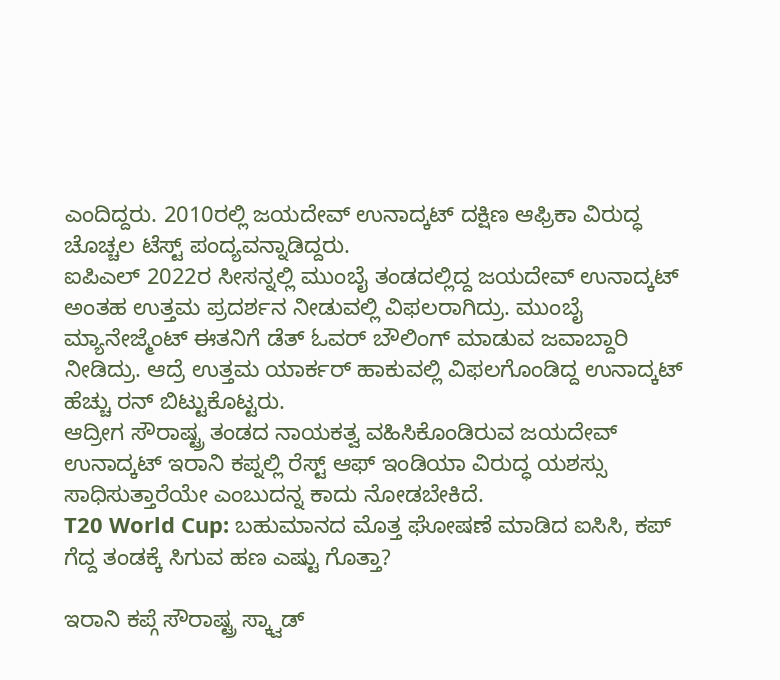ಎಂದಿದ್ದರು. 2010ರಲ್ಲಿ ಜಯದೇವ್ ಉನಾದ್ಕಟ್ ದಕ್ಷಿಣ ಆಫ್ರಿಕಾ ವಿರುದ್ಧ ಚೊಚ್ಚಲ ಟೆಸ್ಟ್ ಪಂದ್ಯವನ್ನಾಡಿದ್ದರು.
ಐಪಿಎಲ್ 2022ರ ಸೀಸನ್ನಲ್ಲಿ ಮುಂಬೈ ತಂಡದಲ್ಲಿದ್ದ ಜಯದೇವ್ ಉನಾದ್ಕಟ್ ಅಂತಹ ಉತ್ತಮ ಪ್ರದರ್ಶನ ನೀಡುವಲ್ಲಿ ವಿಫಲರಾಗಿದ್ರು. ಮುಂಬೈ ಮ್ಯಾನೇಜ್ಮೆಂಟ್ ಈತನಿಗೆ ಡೆತ್ ಓವರ್ ಬೌಲಿಂಗ್ ಮಾಡುವ ಜವಾಬ್ದಾರಿ ನೀಡಿದ್ರು. ಆದ್ರೆ ಉತ್ತಮ ಯಾರ್ಕರ್ ಹಾಕುವಲ್ಲಿ ವಿಫಲಗೊಂಡಿದ್ದ ಉನಾದ್ಕಟ್ ಹೆಚ್ಚು ರನ್ ಬಿಟ್ಟುಕೊಟ್ಟರು.
ಆದ್ರೀಗ ಸೌರಾಷ್ಟ್ರ ತಂಡದ ನಾಯಕತ್ವ ವಹಿಸಿಕೊಂಡಿರುವ ಜಯದೇವ್ ಉನಾದ್ಕಟ್ ಇರಾನಿ ಕಪ್ನಲ್ಲಿ ರೆಸ್ಟ್ ಆಫ್ ಇಂಡಿಯಾ ವಿರುದ್ಧ ಯಶಸ್ಸು ಸಾಧಿಸುತ್ತಾರೆಯೇ ಎಂಬುದನ್ನ ಕಾದು ನೋಡಬೇಕಿದೆ.
T20 World Cup: ಬಹುಮಾನದ ಮೊತ್ತ ಘೋಷಣೆ ಮಾಡಿದ ಐಸಿಸಿ, ಕಪ್ ಗೆದ್ದ ತಂಡಕ್ಕೆ ಸಿಗುವ ಹಣ ಎಷ್ಟು ಗೊತ್ತಾ?

ಇರಾನಿ ಕಪ್ಗೆ ಸೌರಾಷ್ಟ್ರ ಸ್ಕ್ವಾಡ್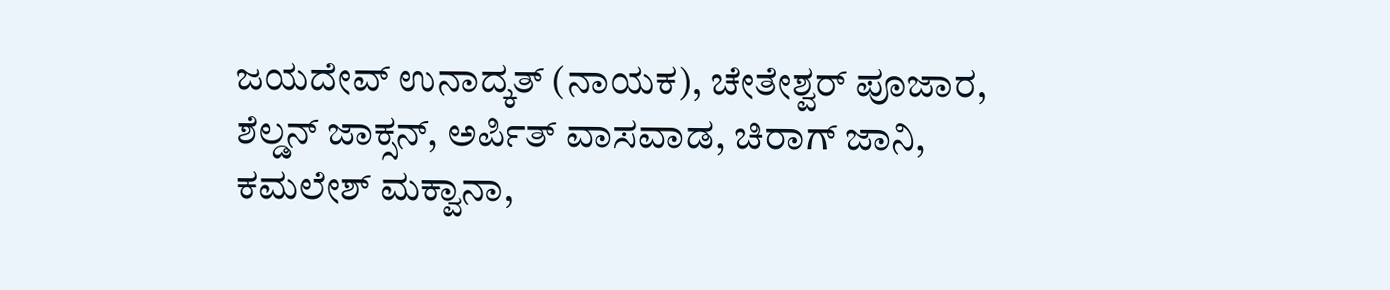ಜಯದೇವ್ ಉನಾದ್ಕತ್ (ನಾಯಕ), ಚೇತೇಶ್ವರ್ ಪೂಜಾರ, ಶೆಲ್ಡನ್ ಜಾಕ್ಸನ್, ಅರ್ಪಿತ್ ವಾಸವಾಡ, ಚಿರಾಗ್ ಜಾನಿ, ಕಮಲೇಶ್ ಮಕ್ವಾನಾ,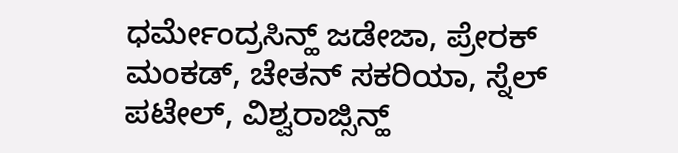ಧರ್ಮೇಂದ್ರಸಿನ್ಹ್ ಜಡೇಜಾ, ಪ್ರೇರಕ್ ಮಂಕಡ್, ಚೇತನ್ ಸಕರಿಯಾ, ಸ್ನೆಲ್ ಪಟೇಲ್, ವಿಶ್ವರಾಜ್ಸಿನ್ಹ್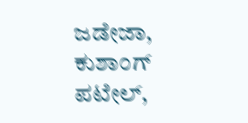ಜಡೇಜಾ, ಕುಶಾಂಗ್ ಪಟೇಲ್,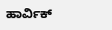ಹಾರ್ವಿಕ್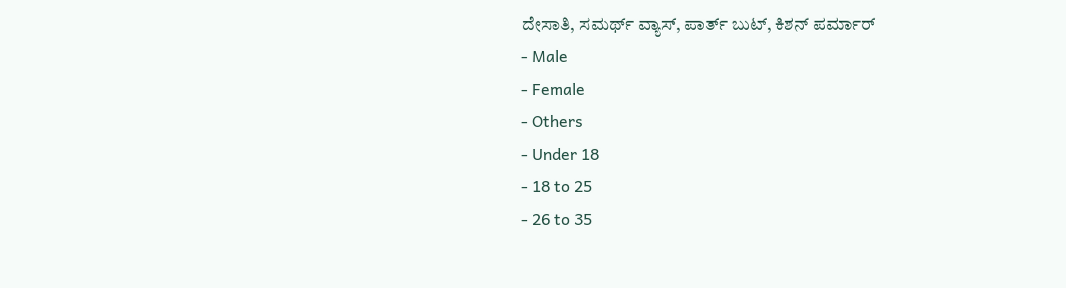ದೇಸಾತಿ, ಸಮರ್ಥ್ ವ್ಯಾಸ್, ಪಾರ್ತ್ ಬುಟ್, ಕಿಶನ್ ಪರ್ಮಾರ್
- Male
- Female
- Others
- Under 18
- 18 to 25
- 26 to 35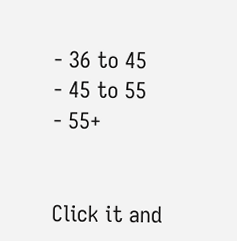- 36 to 45
- 45 to 55
- 55+


Click it and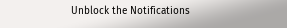Unblock the Notifications